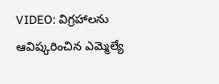VIDEO: విగ్రహాలను ఆవిష్కరించిన ఎమ్మెల్యే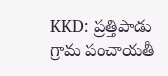KKD: ప్రత్తిపాడు గ్రామ పంచాయతీ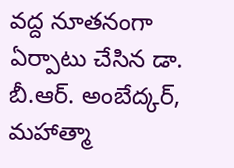వద్ద నూతనంగా ఏర్పాటు చేసిన డా. బీ.ఆర్. అంబేద్కర్, మహాత్మా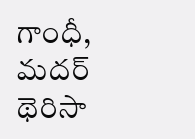గాంధీ, మదర్ థెరిసా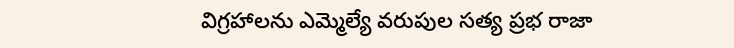విగ్రహాలను ఎమ్మెల్యే వరుపుల సత్య ప్రభ రాజా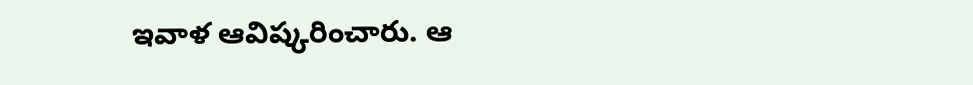ఇవాళ ఆవిష్కరించారు. ఆ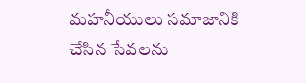మహనీయులు సమాజానికి చేసిన సేవలను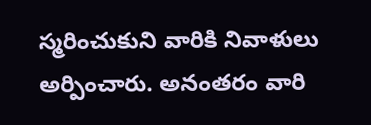స్మరించుకుని వారికి నివాళులు అర్పించారు. అనంతరం వారి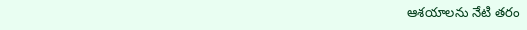ఆశయాలను నేటి తరం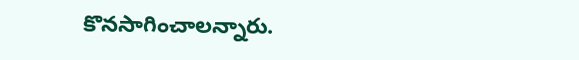కొనసాగించాలన్నారు.